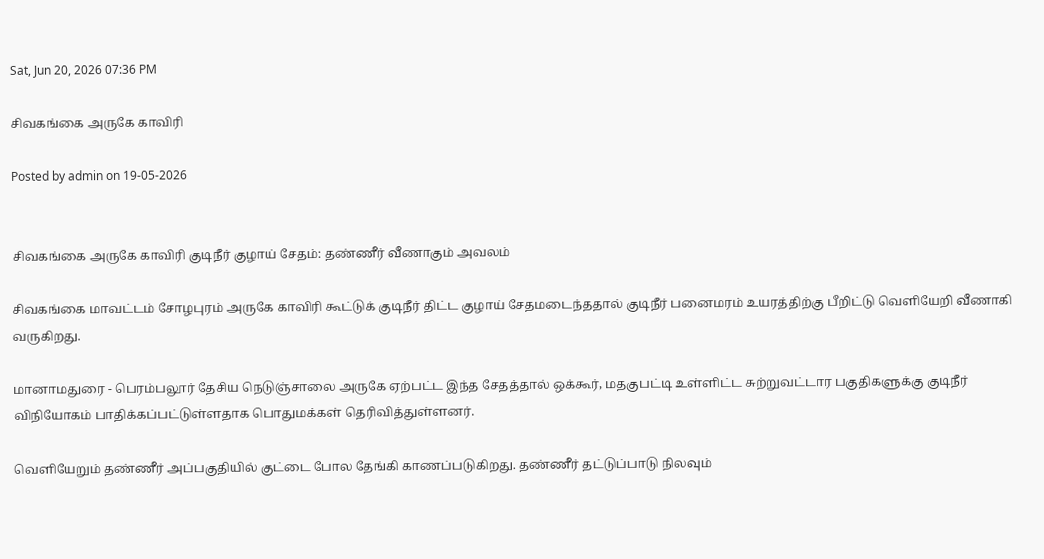Sat, Jun 20, 2026 07:36 PM

சிவகங்கை அருகே காவிரி

Posted by admin on 19-05-2026


சிவகங்கை அருகே காவிரி குடிநீர் குழாய் சேதம்: தண்ணீர் வீணாகும் அவலம்

சிவகங்கை மாவட்டம் சோழபுரம் அருகே காவிரி கூட்டுக் குடிநீர் திட்ட குழாய் சேதமடைந்ததால் குடிநீர் பனைமரம் உயரத்திற்கு பீறிட்டு வெளியேறி வீணாகி வருகிறது.

மானாமதுரை - பெரம்பலூர் தேசிய நெடுஞ்சாலை அருகே ஏற்பட்ட இந்த சேதத்தால் ஒக்கூர், மதகுபட்டி உள்ளிட்ட சுற்றுவட்டார பகுதிகளுக்கு குடிநீர் விநியோகம் பாதிக்கப்பட்டுள்ளதாக பொதுமக்கள் தெரிவித்துள்ளனர்.

வெளியேறும் தண்ணீர் அப்பகுதியில் குட்டை போல தேங்கி காணப்படுகிறது. தண்ணீர் தட்டுப்பாடு நிலவும்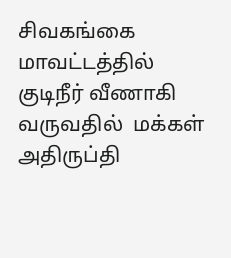சிவகங்கை மாவட்டத்தில் குடிநீர் வீணாகி வருவதில்  மக்கள் அதிருப்தி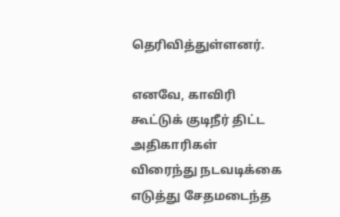தெரிவித்துள்ளனர்.

எனவே, காவிரி கூட்டுக் குடிநீர் திட்ட அதிகாரிகள் விரைந்து நடவடிக்கை எடுத்து சேதமடைந்த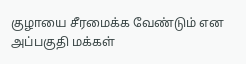குழாயை சீரமைக்க வேண்டும் என அப்பகுதி மக்கள்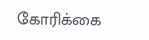கோரிக்கை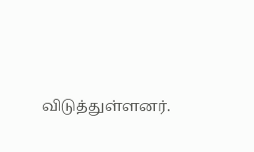விடுத்துள்ளனர்.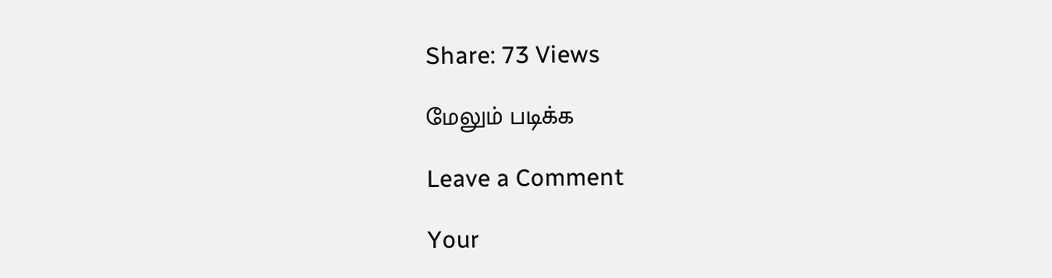Share: 73 Views

மேலும் படிக்க

Leave a Comment

Your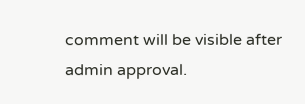comment will be visible after admin approval.